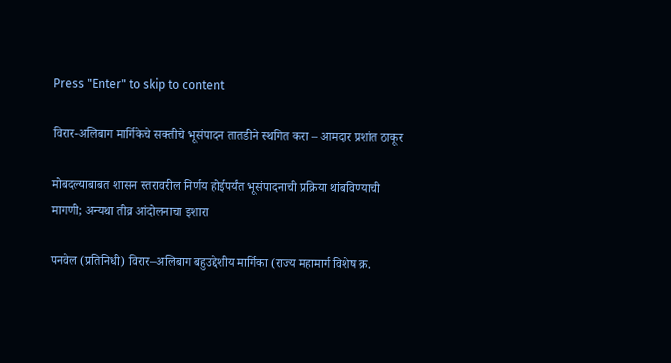Press "Enter" to skip to content

विरार-अलिबाग मार्गिकेचे सक्तीचे भूसंपादन तातडीने स्थगित करा – आमदार प्रशांत ठाकूर

मोबदल्याबाबत शासन स्तरावरील निर्णय होईपर्यंत भूसंपादनाची प्रक्रिया थांबविण्याची मागणी; अन्यथा तीव्र आंदोलनाचा इशारा

पनवेल (प्रतिनिधी) विरार–अलिबाग बहुउद्देशीय मार्गिका (राज्य महामार्ग विशेष क्र.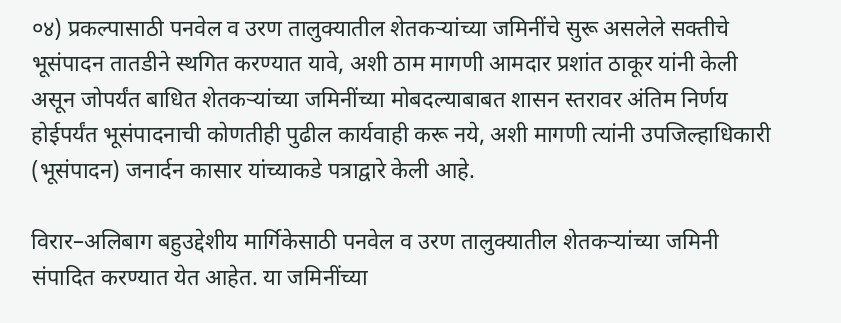०४) प्रकल्पासाठी पनवेल व उरण तालुक्यातील शेतकऱ्यांच्या जमिनींचे सुरू असलेले सक्तीचे भूसंपादन तातडीने स्थगित करण्यात यावे, अशी ठाम मागणी आमदार प्रशांत ठाकूर यांनी केली असून जोपर्यंत बाधित शेतकऱ्यांच्या जमिनींच्या मोबदल्याबाबत शासन स्तरावर अंतिम निर्णय होईपर्यंत भूसंपादनाची कोणतीही पुढील कार्यवाही करू नये, अशी मागणी त्यांनी उपजिल्हाधिकारी (भूसंपादन) जनार्दन कासार यांच्याकडे पत्राद्वारे केली आहे.

विरार–अलिबाग बहुउद्देशीय मार्गिकेसाठी पनवेल व उरण तालुक्यातील शेतकऱ्यांच्या जमिनी संपादित करण्यात येत आहेत. या जमिनींच्या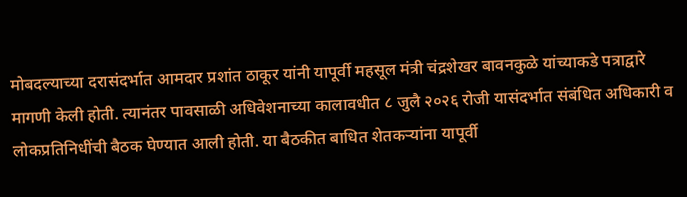मोबदल्याच्या दरासंदर्भात आमदार प्रशांत ठाकूर यांनी यापूर्वी महसूल मंत्री चंद्रशेखर बावनकुळे यांच्याकडे पत्राद्वारे मागणी केली होती. त्यानंतर पावसाळी अधिवेशनाच्या कालावधीत ८ जुलै २०२६ रोजी यासंदर्भात संबंधित अधिकारी व लोकप्रतिनिधींची बैठक घेण्यात आली होती. या बैठकीत बाधित शेतकऱ्यांना यापूर्वी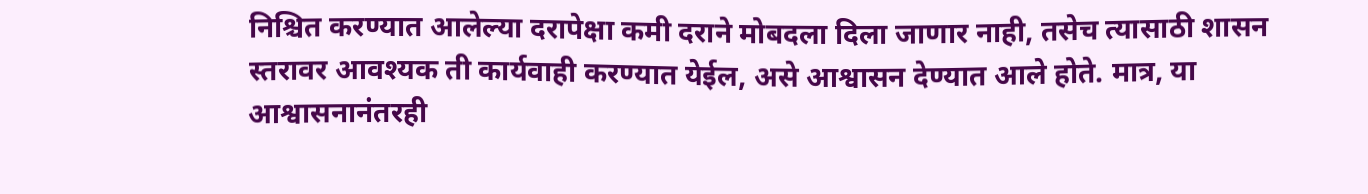निश्चित करण्यात आलेल्या दरापेक्षा कमी दराने मोबदला दिला जाणार नाही, तसेच त्यासाठी शासन स्तरावर आवश्यक ती कार्यवाही करण्यात येईल, असे आश्वासन देण्यात आले होते. मात्र, या आश्वासनानंतरही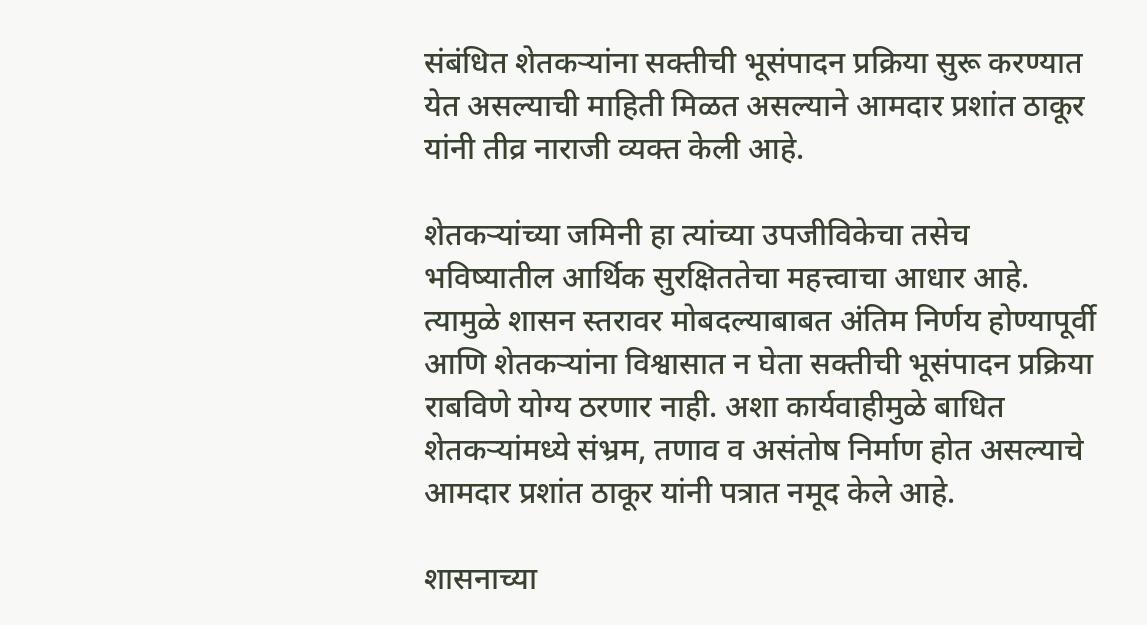संबंधित शेतकऱ्यांना सक्तीची भूसंपादन प्रक्रिया सुरू करण्यात येत असल्याची माहिती मिळत असल्याने आमदार प्रशांत ठाकूर यांनी तीव्र नाराजी व्यक्त केली आहे.

शेतकऱ्यांच्या जमिनी हा त्यांच्या उपजीविकेचा तसेच भविष्यातील आर्थिक सुरक्षिततेचा महत्त्वाचा आधार आहे. त्यामुळे शासन स्तरावर मोबदल्याबाबत अंतिम निर्णय होण्यापूर्वी आणि शेतकऱ्यांना विश्वासात न घेता सक्तीची भूसंपादन प्रक्रिया राबविणे योग्य ठरणार नाही. अशा कार्यवाहीमुळे बाधित शेतकऱ्यांमध्ये संभ्रम, तणाव व असंतोष निर्माण होत असल्याचे आमदार प्रशांत ठाकूर यांनी पत्रात नमूद केले आहे.

शासनाच्या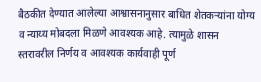बैठकीत देण्यात आलेल्या आश्वासनानुसार बाधित शेतकऱ्यांना योग्य व न्याय्य मोबदला मिळणे आवश्यक आहे. त्यामुळे शासन स्तरावरील निर्णय व आवश्यक कार्यवाही पूर्ण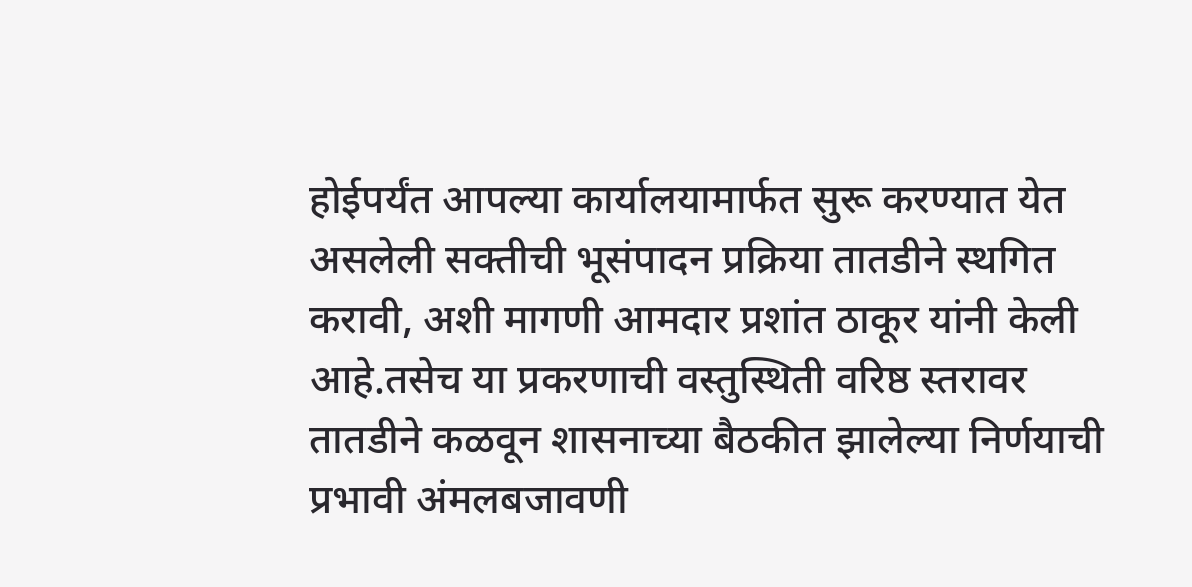होईपर्यंत आपल्या कार्यालयामार्फत सुरू करण्यात येत असलेली सक्तीची भूसंपादन प्रक्रिया तातडीने स्थगित करावी, अशी मागणी आमदार प्रशांत ठाकूर यांनी केली आहे.तसेच या प्रकरणाची वस्तुस्थिती वरिष्ठ स्तरावर तातडीने कळवून शासनाच्या बैठकीत झालेल्या निर्णयाची प्रभावी अंमलबजावणी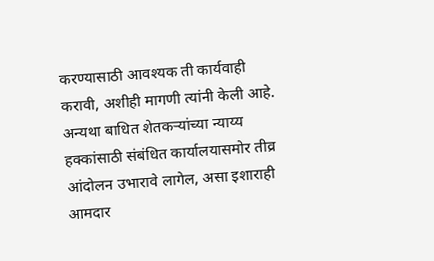करण्यासाठी आवश्यक ती कार्यवाही करावी, अशीही मागणी त्यांनी केली आहे. अन्यथा बाधित शेतकऱ्यांच्या न्याय्य हक्कांसाठी संबंधित कार्यालयासमोर तीव्र आंदोलन उभारावे लागेल, असा इशाराही आमदार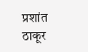प्रशांत ठाकूर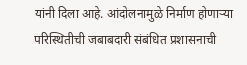यांनी दिला आहे. आंदोलनामुळे निर्माण होणाऱ्या परिस्थितीची जबाबदारी संबंधित प्रशासनाची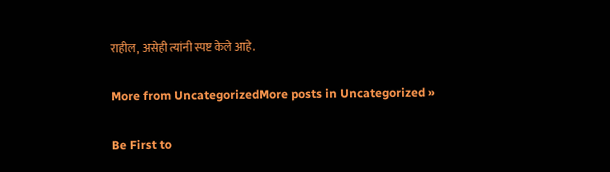राहील, असेही त्यांनी स्पष्ट केले आहे.

More from UncategorizedMore posts in Uncategorized »

Be First to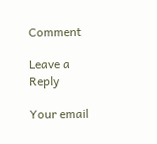Comment

Leave a Reply

Your email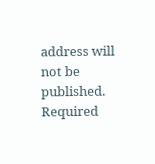address will not be published. Required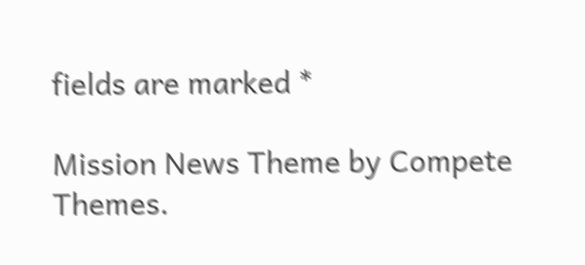fields are marked *

Mission News Theme by Compete Themes.